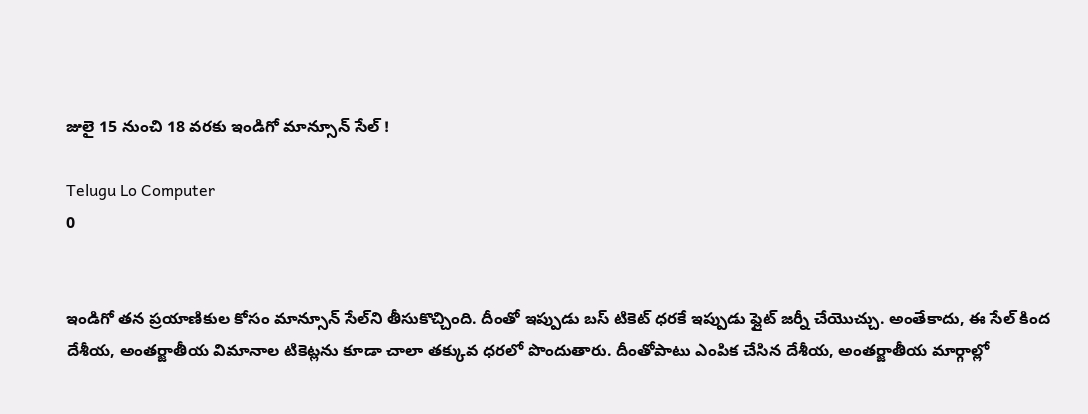జులై 15 నుంచి 18 వరకు ఇండిగో మాన్సూన్ సేల్‌ !

Telugu Lo Computer
0


ఇండిగో తన ప్రయాణికుల కోసం మాన్సూన్ సేల్‌ని తీసుకొచ్చింది. దీంతో ఇప్పుడు బస్ టికెట్ ధరకే ఇప్పుడు ఫ్లైట్ జర్నీ చేయొచ్చు. అంతేకాదు, ఈ సేల్ కింద దేశీయ, అంతర్జాతీయ విమానాల టికెట్లను కూడా చాలా తక్కువ ధరలో పొందుతారు. దీంతోపాటు ఎంపిక చేసిన దేశీయ, అంతర్జాతీయ మార్గాల్లో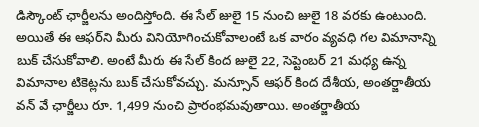డిస్కౌంట్ ఛార్జీలను అందిస్తోంది. ఈ సేల్ జులై 15 నుంచి జులై 18 వరకు ఉంటుంది. అయితే ఈ ఆఫర్‌ని మీరు వినియోగించుకోవాలంటే ఒక వారం వ్యవధి గల విమానాన్ని బుక్ చేసుకోవాలి. అంటే మీరు ఈ సేల్ కింద జులై 22, సెప్టెంబర్ 21 మధ్య ఉన్న విమానాల టికెట్లను బుక్ చేసుకోవచ్చు. మన్సూన్ ఆఫర్ కింద దేశీయ, అంతర్జాతీయ వన్ వే ఛార్జీలు రూ. 1,499 నుంచి ప్రారంభమవుతాయి. అంతర్జాతీయ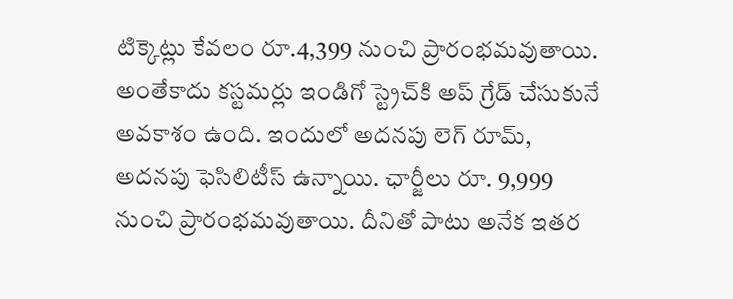టిక్కెట్లు కేవలం రూ.4,399 నుంచి ప్రారంభమవుతాయి. అంతేకాదు కస్టమర్లు ఇండిగో స్ట్రెచ్‌కి అప్ గ్రేడ్ చేసుకునే అవకాశం ఉంది. ఇందులో అదనపు లెగ్ రూమ్, అదనపు ఫెసిలిటీస్ ఉన్నాయి. ఛార్జీలు రూ. 9,999 నుంచి ప్రారంభమవుతాయి. దీనితో పాటు అనేక ఇతర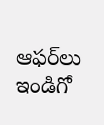ఆఫర్‌లు ఇండిగో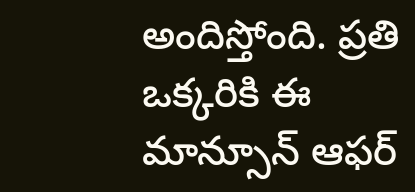అందిస్తోంది. ప్రతి ఒక్కరికి ఈ మాన్సూన్ ఆఫర్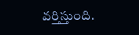వర్తిస్తుంది.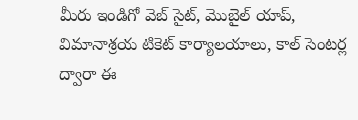మీరు ఇండిగో వెబ్ సైట్, మొబైల్ యాప్, విమానాశ్రయ టికెట్ కార్యాలయాలు, కాల్ సెంటర్ల ద్వారా ఈ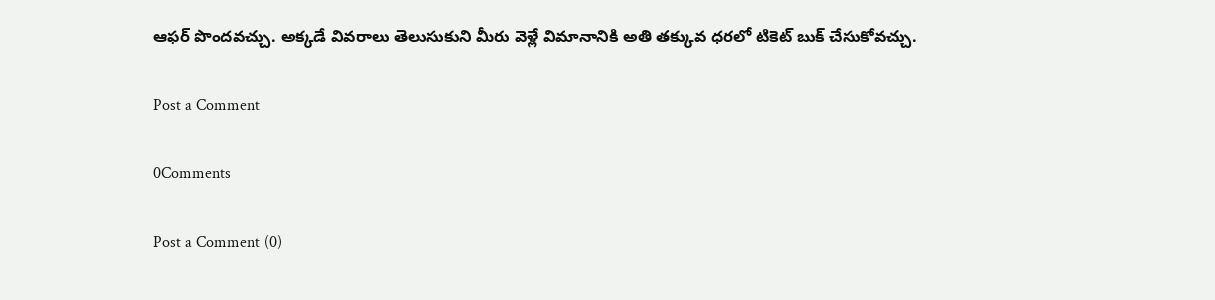ఆఫర్ పొందవచ్చు. అక్కడే వివరాలు తెలుసుకుని మీరు వెళ్లే విమానానికి అతి తక్కువ ధరలో టికెట్ బుక్ చేసుకోవచ్చు.

Post a Comment

0Comments

Post a Comment (0)